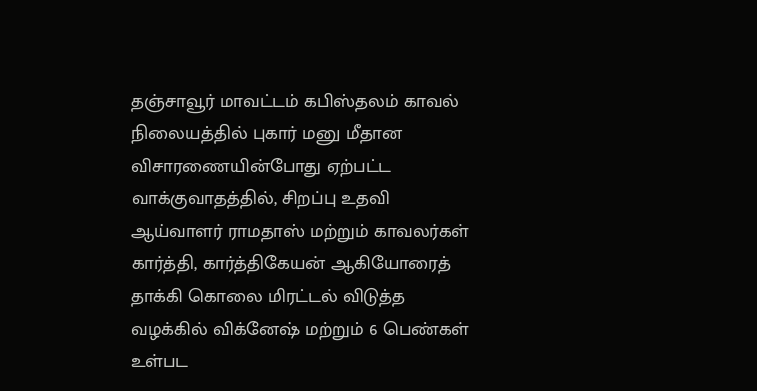தஞ்சாவூர் மாவட்டம் கபிஸ்தலம் காவல் நிலையத்தில் புகார் மனு மீதான விசாரணையின்போது ஏற்பட்ட வாக்குவாதத்தில், சிறப்பு உதவி ஆய்வாளர் ராமதாஸ் மற்றும் காவலர்கள் கார்த்தி, கார்த்திகேயன் ஆகியோரைத் தாக்கி கொலை மிரட்டல் விடுத்த வழக்கில் விக்னேஷ் மற்றும் 6 பெண்கள் உள்பட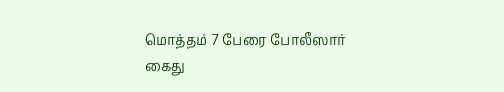மொத்தம் 7 பேரை போலீஸார் கைது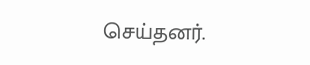செய்தனர்.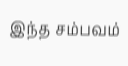இந்த சம்பவம்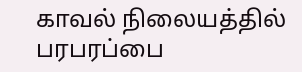காவல் நிலையத்தில் பரபரப்பை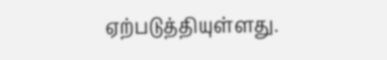ஏற்படுத்தியுள்ளது.